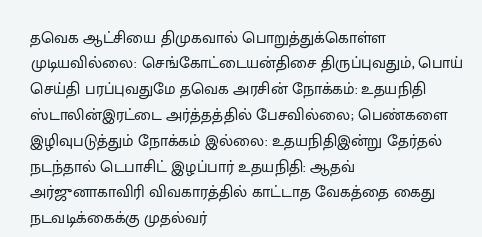தவெக ஆட்சியை திமுகவால் பொறுத்துக்கொள்ள முடியவில்லை: செங்கோட்டையன்திசை திருப்புவதும், பொய் செய்தி பரப்புவதுமே தவெக அரசின் நோக்கம்: உதயநிதி ஸ்டாலின்இரட்டை அர்த்தத்தில் பேசவில்லை; பெண்களை இழிவுபடுத்தும் நோக்கம் இல்லை: உதயநிதிஇன்று தேர்தல் நடந்தால் டெபாசிட் இழப்பார் உதயநிதி: ஆதவ் அர்ஜுனாகாவிரி விவகாரத்தில் காட்டாத வேகத்தை கைது நடவடிக்கைக்கு முதல்வர்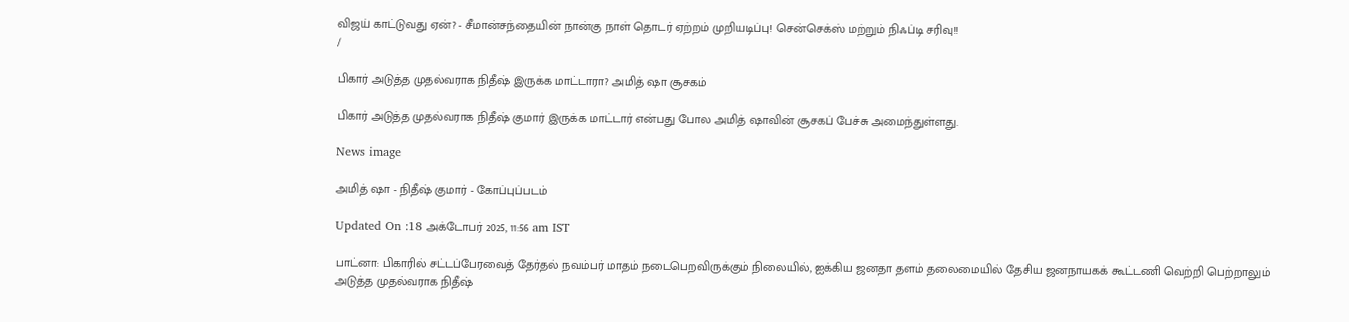விஜய் காட்டுவது ஏன்? - சீமான்சந்தையின் நான்கு நாள் தொடர் ஏற்றம் முறியடிப்பு! சென்செக்ஸ் மற்றும் நிஃப்டி சரிவு!!
/

பிகார் அடுத்த முதல்வராக நிதீஷ் இருக்க மாட்டாரா? அமித் ஷா சூசகம்

பிகார் அடுத்த முதல்வராக நிதீஷ் குமார் இருக்க மாட்டார் என்பது போல அமித் ஷாவின் சூசகப் பேச்சு அமைந்துள்ளது.

News image

அமித் ஷா - நிதீஷ் குமார் - கோப்புப்படம்

Updated On :18 அக்டோபர் 2025, 11:56 am IST

பாட்னா: பிகாரில் சட்டப்பேரவைத் தேர்தல் நவம்பர் மாதம் நடைபெறவிருக்கும் நிலையில், ஐக்கிய ஜனதா தளம் தலைமையில் தேசிய ஜனநாயகக் கூட்டணி வெற்றி பெற்றாலும் அடுத்த முதல்வராக நிதீஷ்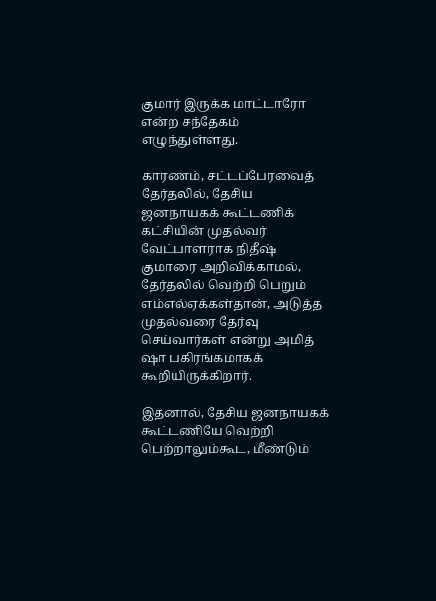குமார் இருக்க மாட்டாரோ என்ற சந்தேகம் எழுந்துள்ளது.

காரணம், சட்டப்பேரவைத் தேர்தலில், தேசிய ஜனநாயகக் கூட்டணிக் கட்சியின் முதல்வர் வேட்பாளராக நிதீஷ் குமாரை அறிவிக்காமல், தேர்தலில் வெற்றி பெறும் எம்எல்ஏக்கள்தான், அடுத்த முதல்வரை தேர்வு செய்வார்கள் என்று அமித் ஷா பகிரங்கமாகக் கூறியிருக்கிறார்.

இதனால், தேசிய ஜனநாயகக் கூட்டணியே வெற்றி பெற்றாலும்கூட, மீண்டும்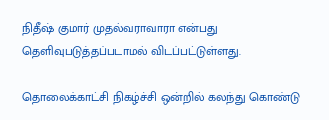நிதீஷ் குமார் முதல்வராவாரா என்பது தெளிவுபடுத்தப்படாமல் விடப்பட்டுள்ளது.

தொலைக்காட்சி நிகழ்ச்சி ஒன்றில் கலந்து கொண்டு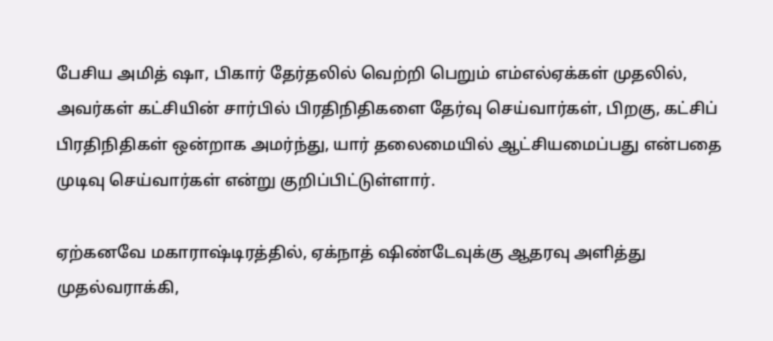பேசிய அமித் ஷா, பிகார் தேர்தலில் வெற்றி பெறும் எம்எல்ஏக்கள் முதலில், அவர்கள் கட்சியின் சார்பில் பிரதிநிதிகளை தேர்வு செய்வார்கள், பிறகு, கட்சிப் பிரதிநிதிகள் ஒன்றாக அமர்ந்து, யார் தலைமையில் ஆட்சியமைப்பது என்பதை முடிவு செய்வார்கள் என்று குறிப்பிட்டுள்ளார்.

ஏற்கனவே மகாராஷ்டிரத்தில், ஏக்நாத் ஷிண்டேவுக்கு ஆதரவு அளித்து முதல்வராக்கி,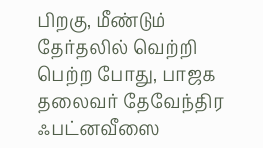பிறகு, மீண்டும் தேர்தலில் வெற்றி பெற்ற போது, பாஜக தலைவர் தேவேந்திர ஃபட்னவீஸை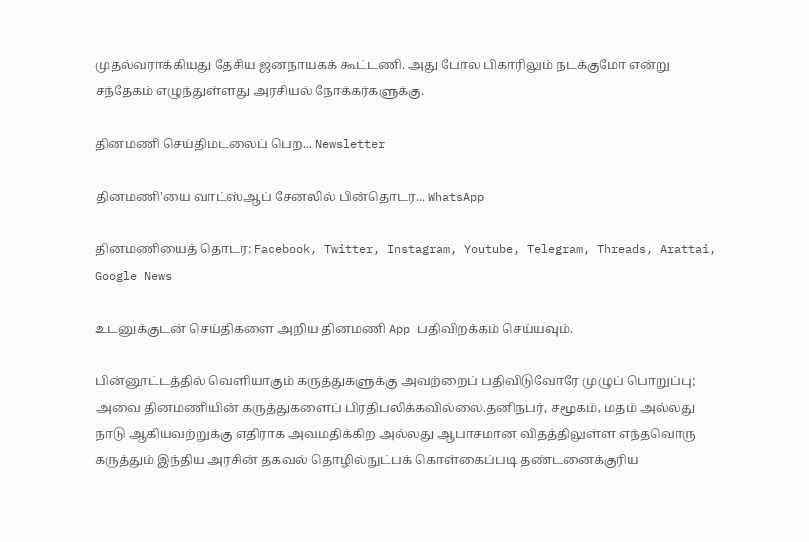முதல்வராக்கியது தேசிய ஜனநாயகக் கூட்டணி. அது போல பிகாரிலும் நடக்குமோ என்று சந்தேகம் எழுந்துள்ளது அரசியல் நோக்கர்களுக்கு.

தினமணி செய்திமடலைப் பெற... Newsletter

தினமணி'யை வாட்ஸ்ஆப் சேனலில் பின்தொடர... WhatsApp

தினமணியைத் தொடர: Facebook, Twitter, Instagram, Youtube, Telegram, Threads, Arattai, Google News

உடனுக்குடன் செய்திகளை அறிய தினமணி App பதிவிறக்கம் செய்யவும்.

பின்னூட்டத்தில் வெளியாகும் கருத்துகளுக்கு அவற்றைப் பதிவிடுவோரே முழுப் பொறுப்பு; அவை தினமணியின் கருத்துகளைப் பிரதிபலிக்கவில்லை.தனிநபர், சமூகம், மதம் அல்லது நாடு ஆகியவற்றுக்கு எதிராக அவமதிக்கிற அல்லது ஆபாசமான விதத்திலுள்ள எந்தவொரு கருத்தும் இந்திய அரசின் தகவல் தொழில்நுட்பக் கொள்கைப்படி தண்டனைக்குரிய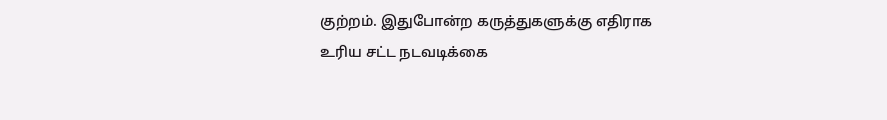குற்றம். இதுபோன்ற கருத்துகளுக்கு எதிராக உரிய சட்ட நடவடிக்கை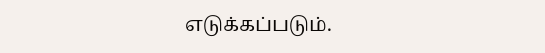எடுக்கப்படும்.